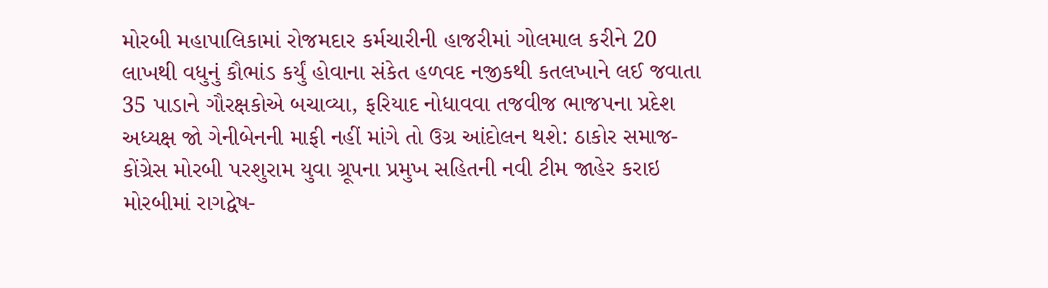મોરબી મહાપાલિકામાં રોજમદાર કર્મચારીની હાજરીમાં ગોલમાલ કરીને 20 લાખથી વધુનું કૌભાંડ કર્યું હોવાના સંકેત હળવદ નજીકથી કતલખાને લઈ જવાતા 35 પાડાને ગૌરક્ષકોએ બચાવ્યા, ફરિયાદ નોધાવવા તજવીજ ભાજપના પ્રદેશ અધ્યક્ષ જો ગેનીબેનની માફી નહીં માંગે તો ઉગ્ર આંદોલન થશે: ઠાકોર સમાજ-કોંગ્રેસ મોરબી પરશુરામ યુવા ગ્રૂપના પ્રમુખ સહિતની નવી ટીમ જાહેર કરાઇ મોરબીમાં રાગદ્વેષ-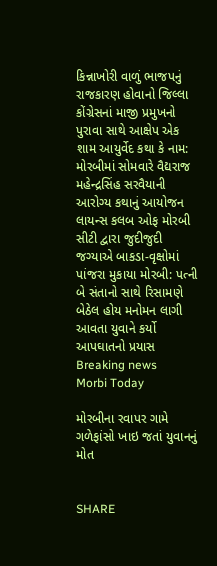કિન્નાખોરી વાળું ભાજપનું રાજકારણ હોવાનો જિલ્લા કોંગ્રેસનાં માજી પ્રમુખનો પુરાવા સાથે આક્ષેપ એક શામ આયુર્વેદ કથા કે નામ: મોરબીમાં સોમવારે વૈદ્યરાજ મહેન્દ્રસિંહ સરવૈયાની આરોગ્ય કથાનું આયોજન લાયન્સ કલબ ઓફ મોરબી સીટી દ્વારા જુદીજુદી જગ્યાએ બાકડા-વૃક્ષોમાં પાંજરા મુકાયા મોરબી: પત્ની બે સંતાનો સાથે રિસામણે બેઠેલ હોય મનોમન લાગી આવતા યુવાને કર્યો આપઘાતનો પ્રયાસ
Breaking news
Morbi Today

મોરબીના રવાપર ગામે ગળેફાંસો ખાઇ જતાં યુવાનનું મોત


SHARE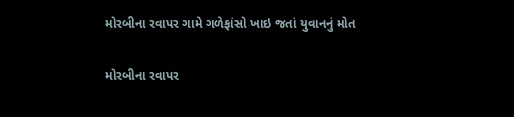મોરબીના રવાપર ગામે ગળેફાંસો ખાઇ જતાં યુવાનનું મોત

મોરબીના રવાપર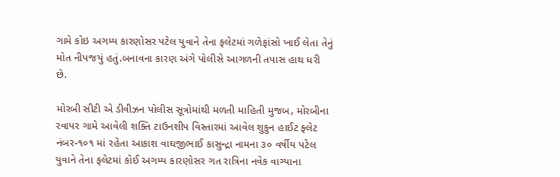ગામે કોઇ અગમ્ય કારણોસર પટેલ યુવાને તેના ફલેટમાં ગળેફાંસો ખાઈ લેતા તેનું મોત નીપજયું હતું.બનાવના કારણ અંગે પોલીસે આગળની તપાસ હાથ ધરી છે.

મોરબી સીટી એ ડીવીઝન પોલીસ સૂત્રોમાંથી મળતી માહિતી મુજબ, મોરબીના રવાપર ગામે આવેલી શક્તિ ટાઉનશીપ વિસ્તારમાં આવેલ શુકુન હાઈટ ફ્લેટ નંબર-૧૦૧ માં રહેતા આકાશ વાઘજીભાઈ કાસુન્દ્રા નામના ૩૦ વર્ષીય પટેલ યુવાને તેના ફલેટમાં કોઈ અગમ્ય કારણોસર ગત રાત્રિના નવેક વાગ્યાના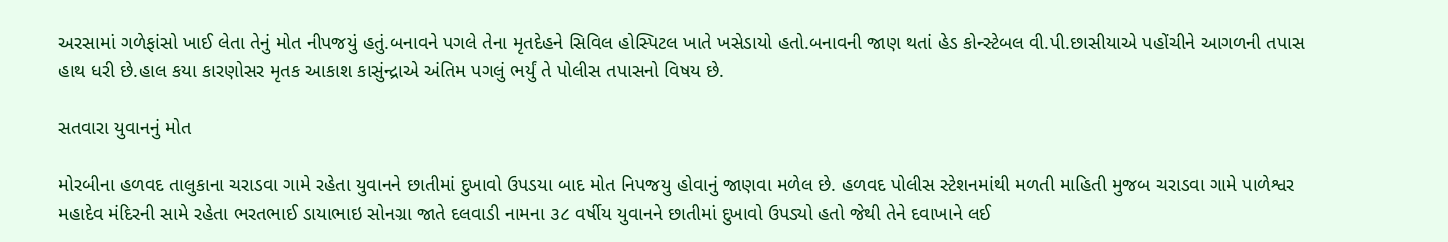અરસામાં ગળેફાંસો ખાઈ લેતા તેનું મોત નીપજયું હતું.બનાવને પગલે તેના મૃતદેહને સિવિલ હોસ્પિટલ ખાતે ખસેડાયો હતો.બનાવની જાણ થતાં હેડ કોન્સ્ટેબલ વી.પી.છાસીયાએ પહોંચીને આગળની તપાસ હાથ ધરી છે.હાલ કયા કારણોસર મૃતક આકાશ કાસુંન્દ્રાએ અંતિમ પગલું ભર્યું તે પોલીસ તપાસનો વિષય છે.

સતવારા યુવાનનું મોત

મોરબીના હળવદ તાલુકાના ચરાડવા ગામે રહેતા યુવાનને છાતીમાં દુખાવો ઉપડયા બાદ મોત નિપજયુ હોવાનું જાણવા મળેલ છે. હળવદ પોલીસ સ્ટેશનમાંથી મળતી માહિતી મુજબ ચરાડવા ગામે પાળેશ્વર મહાદેવ મંદિરની સામે રહેતા ભરતભાઈ ડાયાભાઇ સોનગ્રા જાતે દલવાડી નામના ૩૮ વર્ષીય યુવાનને છાતીમાં દુખાવો ઉપડ્યો હતો જેથી તેને દવાખાને લઈ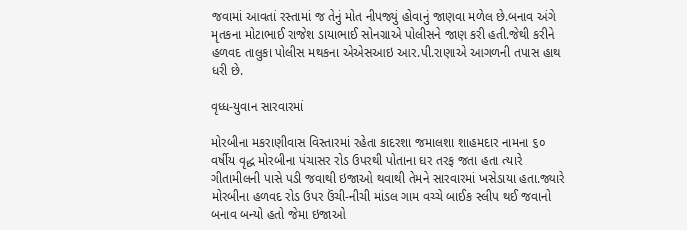જવામાં આવતાં રસ્તામાં જ તેનું મોત નીપજ્યું હોવાનું જાણવા મળેલ છે.બનાવ અંગે મૃતકના મોટાભાઈ રાજેશ ડાયાભાઈ સોનગ્રાએ પોલીસને જાણ કરી હતી.જેથી કરીને હળવદ તાલુકા પોલીસ મથકના એએસઆઇ આર.પી.રાણાએ આગળની તપાસ હાથ ધરી છે.

વૃધ્ધ-યુવાન સારવારમાં

મોરબીના મકરાણીવાસ વિસ્તારમાં રહેતા કાદરશા જમાલશા શાહમદાર નામના ૬૦ વર્ષીય વૃદ્ધ મોરબીના પંચાસર રોડ ઉપરથી પોતાના ઘર તરફ જતા હતા ત્યારે ગીતામીલની પાસે પડી જવાથી ઇજાઓ થવાથી તેમને સારવારમાં ખસેડાયા હતા.જ્યારે મોરબીના હળવદ રોડ ઉપર ઉંચી-નીચી માંડલ ગામ વચ્ચે બાઈક સ્લીપ થઈ જવાનો બનાવ બન્યો હતો જેમા ઇજાઓ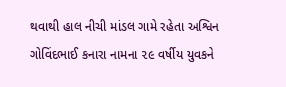થવાથી હાલ નીચી માંડલ ગામે રહેતા અશ્વિન ગોવિંદભાઈ કનારા નામના ૨૯ વર્ષીય યુવકને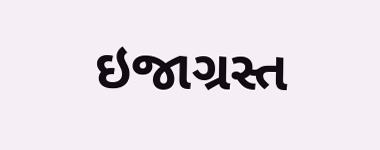ઇજાગ્રસ્ત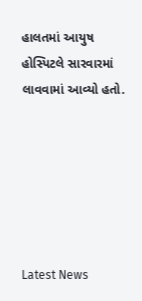હાલતમાં આયુષ હોસ્પિટલે સારવારમાં લાવવામાં આવ્યો હતો.






Latest News